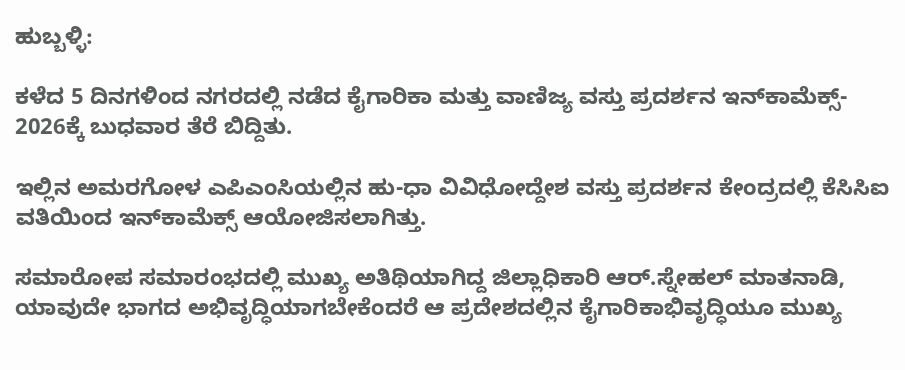ಹುಬ್ಬಳ್ಳಿ:

ಕಳೆದ 5 ದಿನಗಳಿಂದ ನಗರದಲ್ಲಿ ನಡೆದ ಕೈಗಾರಿಕಾ ಮತ್ತು ವಾಣಿಜ್ಯ ವಸ್ತು ಪ್ರದರ್ಶನ ಇನ್‌ಕಾಮೆಕ್ಸ್‌- 2026ಕ್ಕೆ ಬುಧವಾರ ತೆರೆ ಬಿದ್ದಿತು.

ಇಲ್ಲಿನ ಅಮರಗೋಳ ಎಪಿಎಂಸಿಯಲ್ಲಿನ ಹು-ಧಾ ವಿವಿಧೋದ್ದೇಶ ವಸ್ತು ಪ್ರದರ್ಶನ ಕೇಂದ್ರದಲ್ಲಿ ಕೆಸಿಸಿಐ ವತಿಯಿಂದ ಇನ್‌ಕಾಮೆಕ್ಸ್‌ ಆಯೋಜಿಸಲಾಗಿತ್ತು.

ಸಮಾರೋಪ ಸಮಾರಂಭದಲ್ಲಿ ಮುಖ್ಯ ಅತಿಥಿಯಾಗಿದ್ದ ಜಿಲ್ಲಾಧಿಕಾರಿ ಆರ್‌.ಸ್ನೇಹಲ್‌ ಮಾತನಾಡಿ, ಯಾವುದೇ ಭಾಗದ ಅಭಿವೃದ್ಧಿಯಾಗಬೇಕೆಂದರೆ ಆ ಪ್ರದೇಶದಲ್ಲಿನ ಕೈಗಾರಿಕಾಭಿವೃದ್ಧಿಯೂ ಮುಖ್ಯ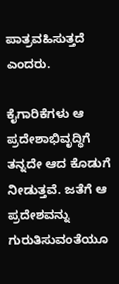ಪಾತ್ರವಹಿಸುತ್ತದೆ ಎಂದರು.

ಕೈಗಾರಿಕೆಗಳು ಆ ಪ್ರದೇಶಾಭಿವೃದ್ಧಿಗೆ ತನ್ನದೇ ಆದ ಕೊಡುಗೆ ನೀಡುತ್ತವೆ. ಜತೆಗೆ ಆ ಪ್ರದೇಶವನ್ನು ಗುರುತಿಸುವಂತೆಯೂ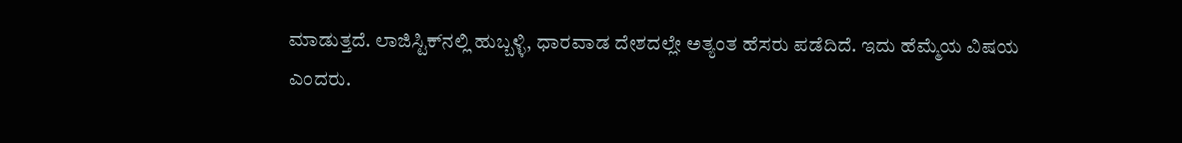ಮಾಡುತ್ತದೆ. ಲಾಜಿಸ್ಟಿಕ್‌ನಲ್ಲಿ ಹುಬ್ಬಳ್ಳಿ, ಧಾರವಾಡ ದೇಶದಲ್ಲೇ ಅತ್ಯಂತ ಹೆಸರು ಪಡೆದಿದೆ. ಇದು ಹೆಮ್ಮೆಯ ವಿಷಯ ಎಂದರು.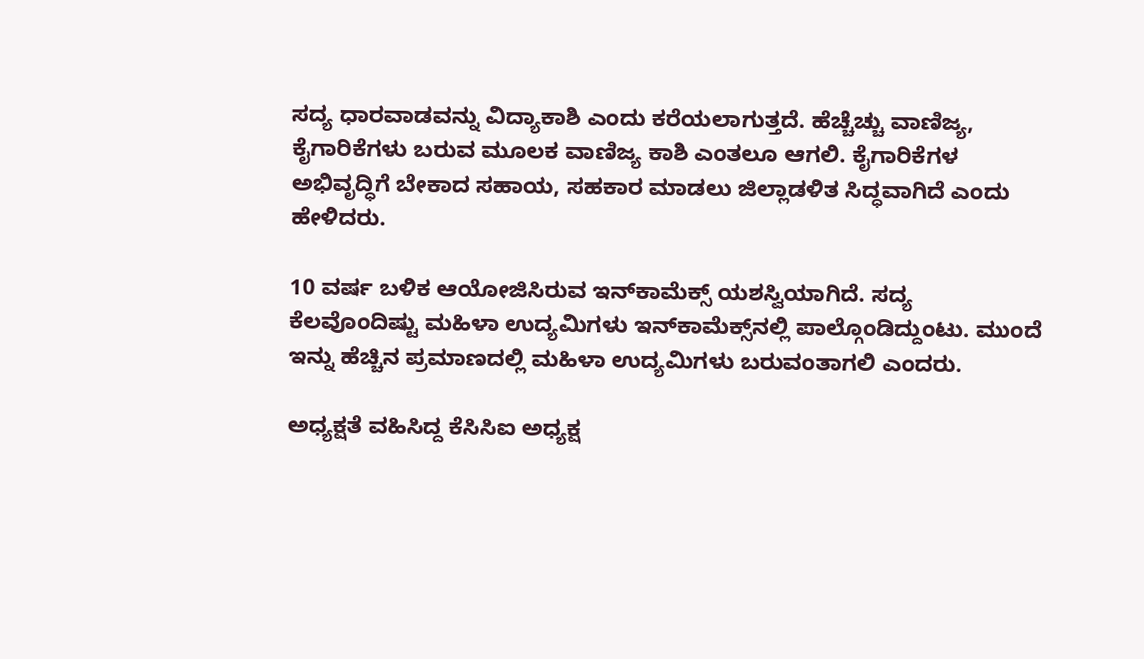ಸದ್ಯ ಧಾರವಾಡವನ್ನು ವಿದ್ಯಾಕಾಶಿ ಎಂದು ಕರೆಯಲಾಗುತ್ತದೆ. ಹೆಚ್ಚೆಚ್ಚು ವಾಣಿಜ್ಯ, ಕೈಗಾರಿಕೆಗಳು ಬರುವ ಮೂಲಕ ವಾಣಿಜ್ಯ ಕಾಶಿ ಎಂತಲೂ ಆಗಲಿ. ಕೈಗಾರಿಕೆಗಳ ಅಭಿವೃದ್ಧಿಗೆ ಬೇಕಾದ ಸಹಾಯ, ಸಹಕಾರ ಮಾಡಲು ಜಿಲ್ಲಾಡಳಿತ ಸಿದ್ಧವಾಗಿದೆ ಎಂದು ಹೇಳಿದರು.

10 ವರ್ಷ ಬಳಿಕ ಆಯೋಜಿಸಿರುವ ಇನ್‌ಕಾಮೆಕ್ಸ್‌ ಯಶಸ್ವಿಯಾಗಿದೆ. ಸದ್ಯ ಕೆಲವೊಂದಿಷ್ಟು ಮಹಿಳಾ ಉದ್ಯಮಿಗಳು ಇನ್‌ಕಾಮೆಕ್ಸ್‌ನಲ್ಲಿ ಪಾಲ್ಗೊಂಡಿದ್ದುಂಟು. ಮುಂದೆ ಇನ್ನು ಹೆಚ್ಚಿನ ಪ್ರಮಾಣದಲ್ಲಿ ಮಹಿಳಾ ಉದ್ಯಮಿಗಳು ಬರುವಂತಾಗಲಿ ಎಂದರು.

ಅಧ್ಯಕ್ಷತೆ ವಹಿಸಿದ್ದ ಕೆಸಿಸಿಐ ಅಧ್ಯಕ್ಷ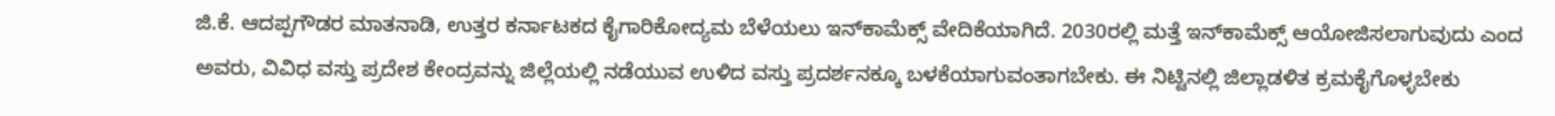ಜಿ.ಕೆ. ಆದಪ್ಪಗೌಡರ ಮಾತನಾಡಿ, ಉತ್ತರ ಕರ್ನಾಟಕದ ಕೈಗಾರಿಕೋದ್ಯಮ ಬೆಳೆಯಲು ಇನ್‌ಕಾಮೆಕ್ಸ್‌ ವೇದಿಕೆಯಾಗಿದೆ. 2030ರಲ್ಲಿ ಮತ್ತೆ ಇನ್‌ಕಾಮೆಕ್ಸ್‌ ಆಯೋಜಿಸಲಾಗುವುದು ಎಂದ ಅವರು, ವಿವಿಧ ವಸ್ತು ಪ್ರದೇಶ ಕೇಂದ್ರವನ್ನು ಜಿಲ್ಲೆಯಲ್ಲಿ ನಡೆಯುವ ಉಳಿದ ವಸ್ತು ಪ್ರದರ್ಶನಕ್ಕೂ ಬಳಕೆಯಾಗುವಂತಾಗಬೇಕು. ಈ ನಿಟ್ಟಿನಲ್ಲಿ ಜಿಲ್ಲಾಡಳಿತ ಕ್ರಮಕೈಗೊಳ್ಳಬೇಕು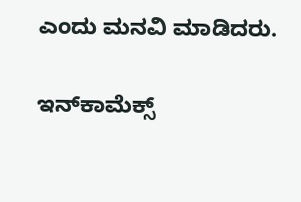ಎಂದು ಮನವಿ ಮಾಡಿದರು.

ಇನ್‌ಕಾಮೆಕ್ಸ್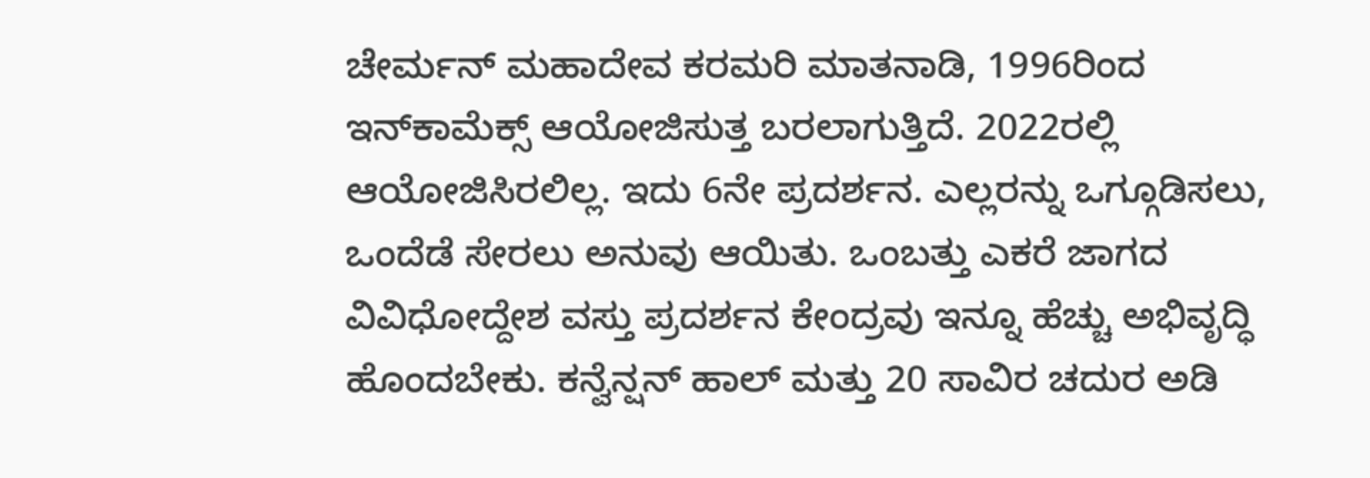ಚೇರ್ಮನ್ ಮಹಾದೇವ ಕರಮರಿ ಮಾತನಾಡಿ, 1996ರಿಂದ ಇನ್‌ಕಾಮೆಕ್ಸ್ ಆಯೋಜಿಸುತ್ತ ಬರಲಾಗುತ್ತಿದೆ. 2022ರಲ್ಲಿ ಆಯೋಜಿಸಿರಲಿಲ್ಲ. ಇದು 6ನೇ ಪ್ರದರ್ಶನ. ಎಲ್ಲರನ್ನು ಒಗ್ಗೂಡಿಸಲು, ಒಂದೆಡೆ ಸೇರಲು ಅನುವು ಆಯಿತು. ಒಂಬತ್ತು ಎಕರೆ ಜಾಗದ ವಿವಿಧೋದ್ದೇಶ ವಸ್ತು ಪ್ರದರ್ಶನ ಕೇಂದ್ರವು ಇನ್ನೂ ಹೆಚ್ಚು ಅಭಿವೃದ್ಧಿ ಹೊಂದಬೇಕು. ಕನ್ವೆನ್ಷನ್ ಹಾಲ್ ಮತ್ತು 20 ಸಾವಿರ ಚದುರ ಅಡಿ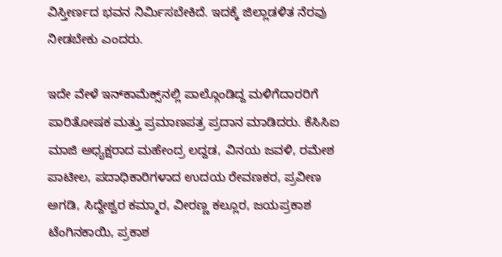ವಿಸ್ತೀರ್ಣದ ಭವನ ನಿರ್ಮಿಸಬೇಕಿದೆ. ಇದಕ್ಕೆ ಜಿಲ್ಲಾಡಳಿತ ನೆರವು ನೀಡಬೇಕು ಎಂದರು.

ಇದೇ ವೇಳೆ ಇನ್‌ಕಾಮೆಕ್ಸ್‌ನಲ್ಲಿ ಪಾಲ್ಗೊಂಡಿದ್ದ‌ ಮಳಿಗೆದಾರರಿಗೆ ಪಾರಿತೋಷಕ ಮತ್ತು ಪ್ರಮಾಣಪತ್ರ ಪ್ರದಾನ ಮಾಡಿದರು. ಕೆಸಿಸಿಐ ಮಾಜಿ ಅಧ್ಯಕ್ಷರಾದ ಮಹೇಂದ್ರ ಲದ್ದಡ, ವಿನಯ ಜವಳಿ, ರಮೇಶ ಪಾಟೀಲ, ಪದಾಧಿಕಾರಿಗಳಾದ ಉದಯ ರೇವಣಕರ, ಪ್ರವೀಣ ಅಗಡಿ, ಸಿದ್ದೇಶ್ವರ ಕಮ್ಮಾರ, ವೀರಣ್ಣ ಕಲ್ಲೂರ, ಜಯಪ್ರಕಾಶ ಟೆಂಗಿನಕಾಯಿ, ಪ್ರಕಾಶ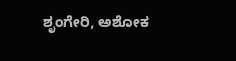ಶೃಂಗೇರಿ, ಅಶೋಕ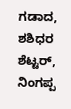ಗಡಾದ, ಶಶಿಧರ ಶೆಟ್ಟರ್‌, ನಿಂಗಪ್ಪ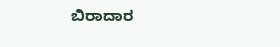ಬಿರಾದಾರ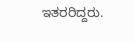ಇತರರಿದ್ದರು.